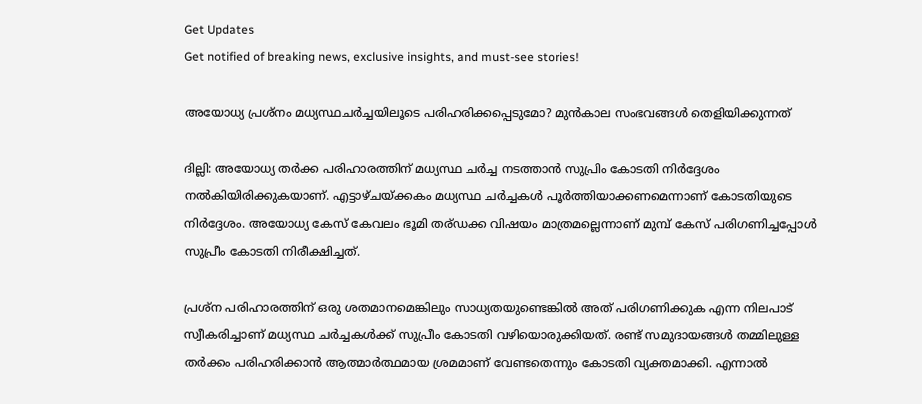Get Updates
Get notified of breaking news, exclusive insights, and must-see stories!

അയോധ്യ പ്രശ്നം മധ്യസ്ഥചർച്ചയിലൂടെ പരിഹരിക്കപ്പെടുമോ? മുൻകാല സംഭവങ്ങൾ തെളിയിക്കുന്നത്

ദില്ലി: അയോധ്യ തർക്ക പരിഹാരത്തിന് മധ്യസ്ഥ ചർച്ച നടത്താൻ സുപ്രിം കോടതി നിർദ്ദേശം നൽകിയിരിക്കുകയാണ്. എട്ടാഴ്ചയ്ക്കകം മധ്യസ്ഥ ചർച്ചകൾ പൂർത്തിയാക്കണമെന്നാണ് കോടതിയുടെ നിർദ്ദേശം. അയോധ്യ കേസ് കേവലം ഭൂമി തര്ഡക്ക വിഷയം മാത്രമല്ലെന്നാണ് മുമ്പ് കേസ് പരിഗണിച്ചപ്പോൾ സുപ്രീം കോടതി നിരീക്ഷിച്ചത്.

പ്രശ്ന പരിഹാരത്തിന് ഒരു ശതമാനമെങ്കിലും സാധ്യതയുണ്ടെങ്കിൽ അത് പരിഗണിക്കുക എന്ന നിലപാട് സ്വീകരിച്ചാണ് മധ്യസ്ഥ ചർച്ചകൾക്ക് സുപ്രീം കോടതി വഴിയൊരുക്കിയത്. രണ്ട് സമുദായങ്ങൾ തമ്മിലുള്ള തർക്കം പരിഹരിക്കാൻ ആത്മാർത്ഥമായ ശ്രമമാണ് വേണ്ടതെന്നും കോടതി വ്യക്തമാക്കി. എന്നാൽ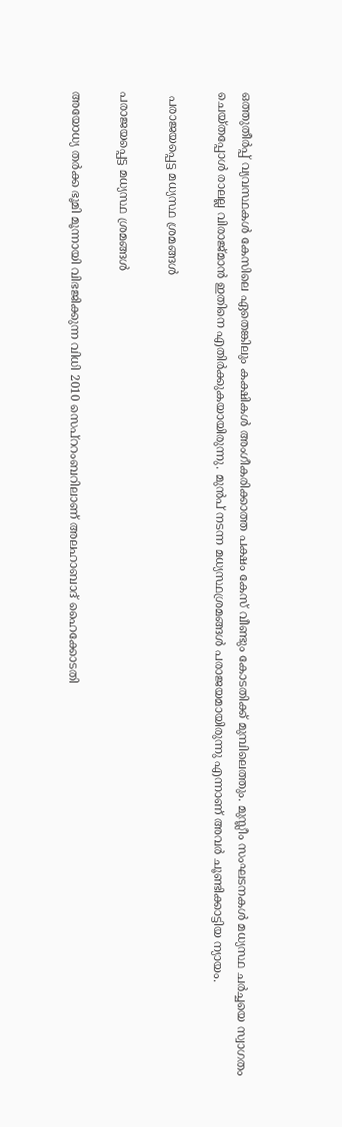ഒത്തുതീർപ്പ് വ്യവസ്ഥകൾ കേസിലെ ഏതെങ്കിലും കക്ഷികൾ അംഗീകരിക്കാത്ത പക്ഷം കേസ് വീണ്ടും കോടതിക്ക് മുമ്പിലെത്തും. മുസ്ലീം സംഘടനകൾ മധ്യസ്ഥ ചർച്ചയെ സ്വാഗതം ചെയ്തപ്പോൾ രാലല്ല വിരാജ്മാൻ ഇതിനെ എതിർക്കുകയായിരുന്നു. മുൻപ് നടന്ന മധ്യസ്ഥശ്രമങ്ങൾ പരാജയമായിരുന്നു എന്നാണ് അവർ ചൂണ്ടിക്കാട്ടിയ ന്യായം.

 പരാജയപ്പെട്ട മധ്യസ്ഥ ശ്രമങ്ങൾ ‌

പരാജയപ്പെട്ട മധ്യസ്ഥ ശ്രമങ്ങൾ ‌

അയോധ്യ തർക്ക ഭൂമി മൂന്നായി വിഭജിക്കുന്ന വിധി 2010 സെപ്ററംബറിലാണ് അലഹാബാദ് ഹൈക്കോടതി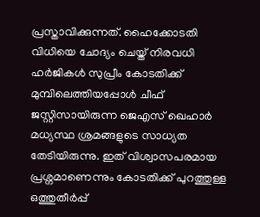പ്രസ്താവിക്കുന്നത്. ഹൈക്കോടതി വിധിയെ ചോദ്യം ചെയ്ത് നിരവധി ഹർജികൾ സുപ്രീം കോടതിക്ക് മുമ്പിലെത്തിയപ്പോൾ ചീഫ് ജസ്റ്റിസായിരുന്ന ജെഎസ് ഖെഹാർ മധ്യസ്ഥ ശ്രമങ്ങളുടെ സാധ്യത തേടിയിരുന്നു. ഇത് വിശ്വാസപരമായ പ്രശ്നമാണെന്നും കോടതിക്ക് പുറത്തുള്ള ഒത്തുതീർപ്പ്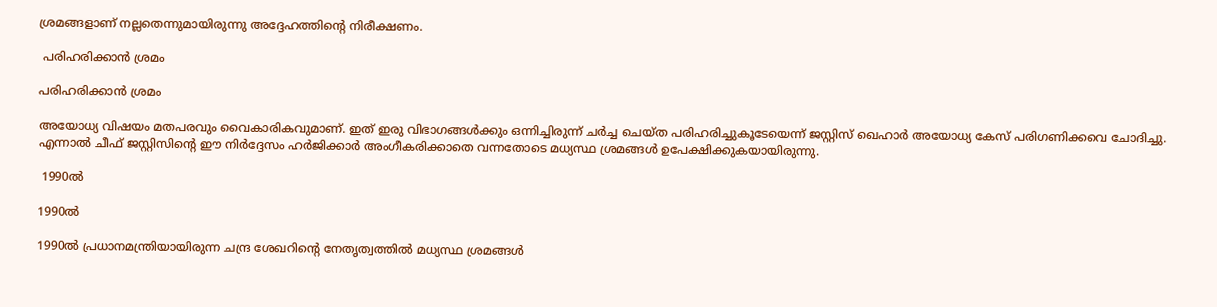ശ്രമങ്ങളാണ് നല്ലതെന്നുമായിരുന്നു അദ്ദേഹത്തിന്റെ നിരീക്ഷണം.

 പരിഹരിക്കാൻ ശ്രമം

പരിഹരിക്കാൻ ശ്രമം

അയോധ്യ വിഷയം മതപരവും വൈകാരികവുമാണ്. ഇത് ഇരു വിഭാഗങ്ങൾക്കും ഒന്നിച്ചിരുന്ന് ചർച്ച ചെയ്ത പരിഹരിച്ചുകൂടേയെന്ന് ജസ്റ്റിസ് ഖെഹാർ അയോധ്യ കേസ് പരിഗണിക്കവെ ചോദിച്ചു. എന്നാൽ ചീഫ് ജസ്റ്റിസിന്റെ ഈ നിർദ്ദേസം ഹർജിക്കാർ അംഗീകരിക്കാതെ വന്നതോടെ മധ്യസ്ഥ ശ്രമങ്ങൾ ഉപേക്ഷിക്കുകയായിരുന്നു.

 1990ൽ

1990ൽ

1990ൽ പ്രധാനമന്ത്രിയായിരുന്ന ചന്ദ്ര ശേഖറിന്റെ നേതൃത്വത്തിൽ മധ്യസ്ഥ ശ്രമങ്ങൾ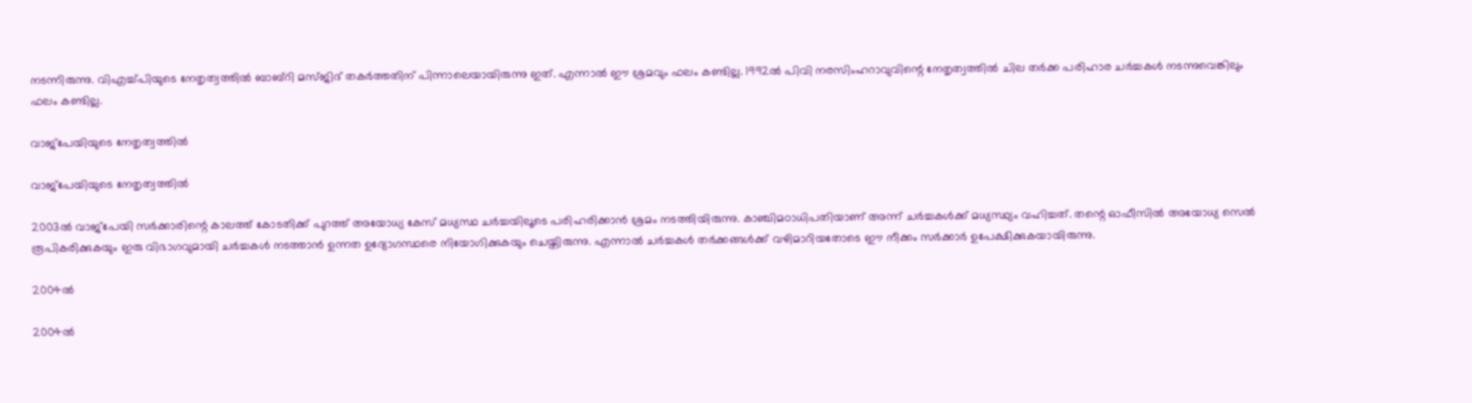നടന്നിരുന്നു. വിഎച്ച്പിയുടെ നേതൃത്വത്തിൽ ബാബ്റി മസ്ജിദ് തകർത്തതിന് പിന്നാലെയായിരുന്നു ഇത്. എന്നാൽ ഈ ശ്രമവും ഫലം കണ്ടില്ല. 1992ൽ പിവി നരസിംഹറാവുവിന്റെ നേതൃത്വത്തിൽ ചില തർക്ക പരിഹാര ചർച്ചകൾ നടന്നുവെങ്കിലും ഫലം കണ്ടില്ല.

വാജ്പേയിയുടെ നേതൃത്വത്തിൽ

വാജ്പേയിയുടെ നേതൃത്വത്തിൽ

2003ൽ വാജ്പേയി സർക്കാരിന്റെ കാലത്ത് കോടതിക്ക് പുറത്ത് അയോധ്യ കേസ് മധ്യസ്ഥ ചർച്ചയിലൂടെ പരിഹരിക്കാൻ ശ്രമം നടത്തിയിരുന്നു. കാഞ്ചിമഠാധിപതിയാണ് അന്ന് ചര്‍ച്ചകള്‍ക്ക് മധ്യസ്ഥ്യം വഹിച്ചത്. തന്റെ ഓഫീസിൽ അയോധ്യ സെൽ രൂപികരിക്കുകയും ഇരു വിഭാഗവുമായി ചർച്ചകൾ നടത്താൻ ഉന്നത ഉദ്യോഗസ്ഥരെ നിയോഗിക്കുകയും ചെയ്തിരുന്നു. എന്നാൽ ചർച്ചകൾ തർക്കങ്ങൾക്ക് വഴിമാറിയതോടെ ഈ നീക്കം സർക്കാർ ഉപേക്ഷിക്കുകയായിരുന്നു.

2004ൽ

2004ൽ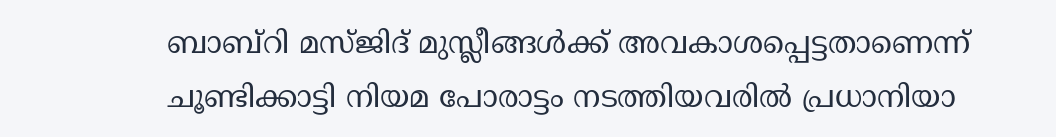ബാബ്റി മസ്ജിദ് മുസ്ലീങ്ങൾക്ക് അവകാശപ്പെട്ടതാണെന്ന് ചൂണ്ടിക്കാട്ടി നിയമ പോരാട്ടം നടത്തിയവരിൽ പ്രധാനിയാ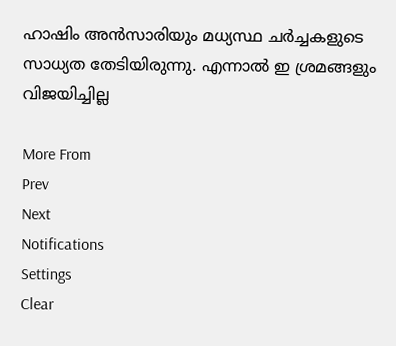ഹാഷിം അൻസാരിയും മധ്യസ്ഥ ചർച്ചകളുടെ സാധ്യത തേടിയിരുന്നു. എന്നാൽ ഇ ശ്രമങ്ങളും വിജയിച്ചില്ല

More From
Prev
Next
Notifications
Settings
Clear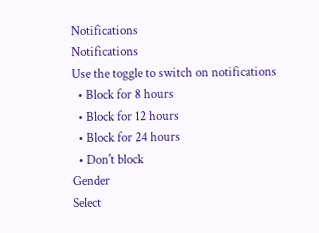Notifications
Notifications
Use the toggle to switch on notifications
  • Block for 8 hours
  • Block for 12 hours
  • Block for 24 hours
  • Don't block
Gender
Select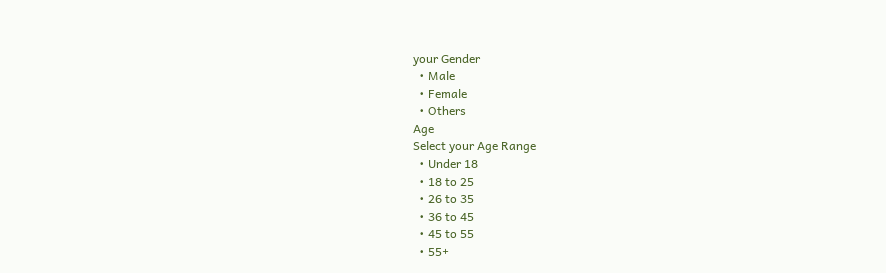your Gender
  • Male
  • Female
  • Others
Age
Select your Age Range
  • Under 18
  • 18 to 25
  • 26 to 35
  • 36 to 45
  • 45 to 55
  • 55+